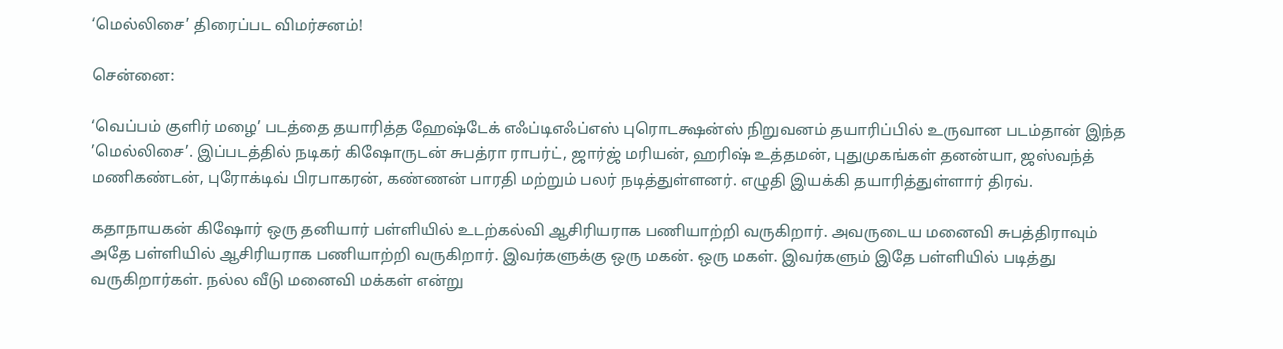‘மெல்லிசை’ திரைப்பட விமர்சனம்!

சென்னை:

‘வெப்பம் குளிர் மழை’ படத்தை தயாரித்த ஹேஷ்டேக் எஃப்டிஎஃப்எஸ் புரொடக்ஷன்ஸ் நிறுவனம் தயாரிப்பில் உருவான படம்தான் இந்த ’மெல்லிசை’. இப்படத்தில் நடிகர் கிஷோருடன் சுபத்ரா ராபர்ட், ஜார்ஜ் மரியன், ஹரிஷ் உத்தமன், புதுமுகங்கள் தனன்யா, ஜஸ்வந்த் மணிகண்டன், புரோக்டிவ் பிரபாகரன், கண்ணன் பாரதி மற்றும் பலர் நடித்துள்ளனர். எழுதி இயக்கி தயாரித்துள்ளார் திரவ்.

கதாநாயகன் கிஷோர் ஒரு தனியார் பள்ளியில் உடற்கல்வி ஆசிரியராக பணியாற்றி வருகிறார். அவருடைய மனைவி சுபத்திராவும் அதே பள்ளியில் ஆசிரியராக பணியாற்றி வருகிறார். இவர்களுக்கு ஒரு மகன். ஒரு மகள். இவர்களும் இதே பள்ளியில் படித்து வருகிறார்கள். நல்ல வீடு மனைவி மக்கள் என்று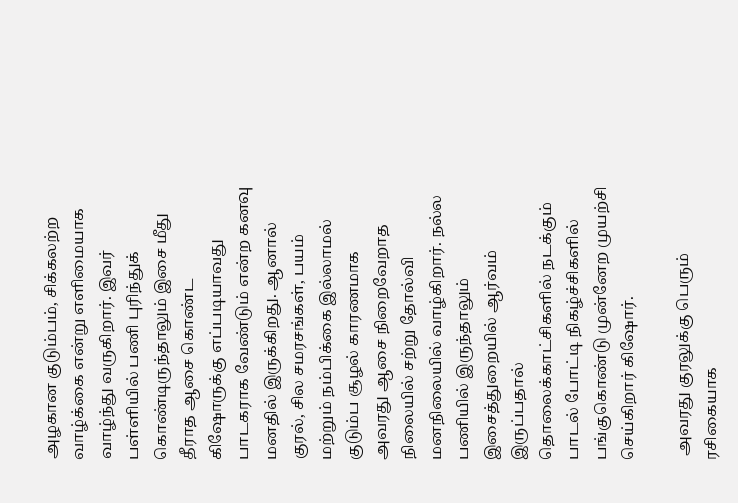அழகான குடும்பம், சிக்கலற்ற வாழ்க்கை என்று எளிமையாக வாழ்ந்து வருகிறார். இவர் பள்ளியில் பணி புரிந்துக் கொண்டிருந்தாலும் இசை மீது தீராத ஆசை கொண்ட கிஷோருக்கு எப்படியாவது பாடகராக வேண்டும் என்ற கனவு மனதில் இருக்கிறது. ஆனால் குரல், சில சமரசங்கள், பயம் மற்றும் நம்பிக்கை இல்லாமல் குடும்ப சூழல் காரணமாக அவரது ஆசை நிறைவேறாத நிலையில் சற்று தோல்வி மனநிலையில் வாழ்கிறார். நல்ல பணியில் இருந்தாலும் இசைத்துறையில் ஆர்வம் இருப்பதால் தொலைக்காட்சிகளில் நடக்கும் பாடல் போட்டி நிகழ்ச்சிகளில் பங்குகொண்டு முன்னேற முயற்சி செய்கிறார் கிஷோர்.

 அவரது குரலுக்கு பெரும் ரசிகையாக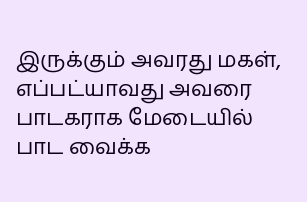இருக்கும் அவரது மகள், எப்பட்யாவது அவரை பாடகராக மேடையில் பாட வைக்க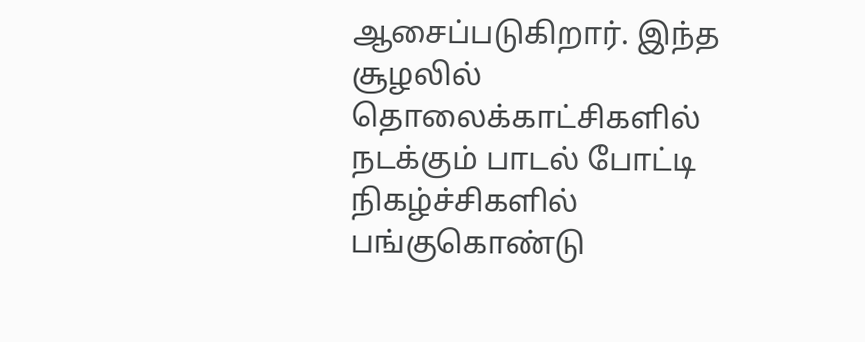ஆசைப்படுகிறார். இந்த சூழலில் தொலைக்காட்சிகளில் நடக்கும் பாடல் போட்டி நிகழ்ச்சிகளில் பங்குகொண்டு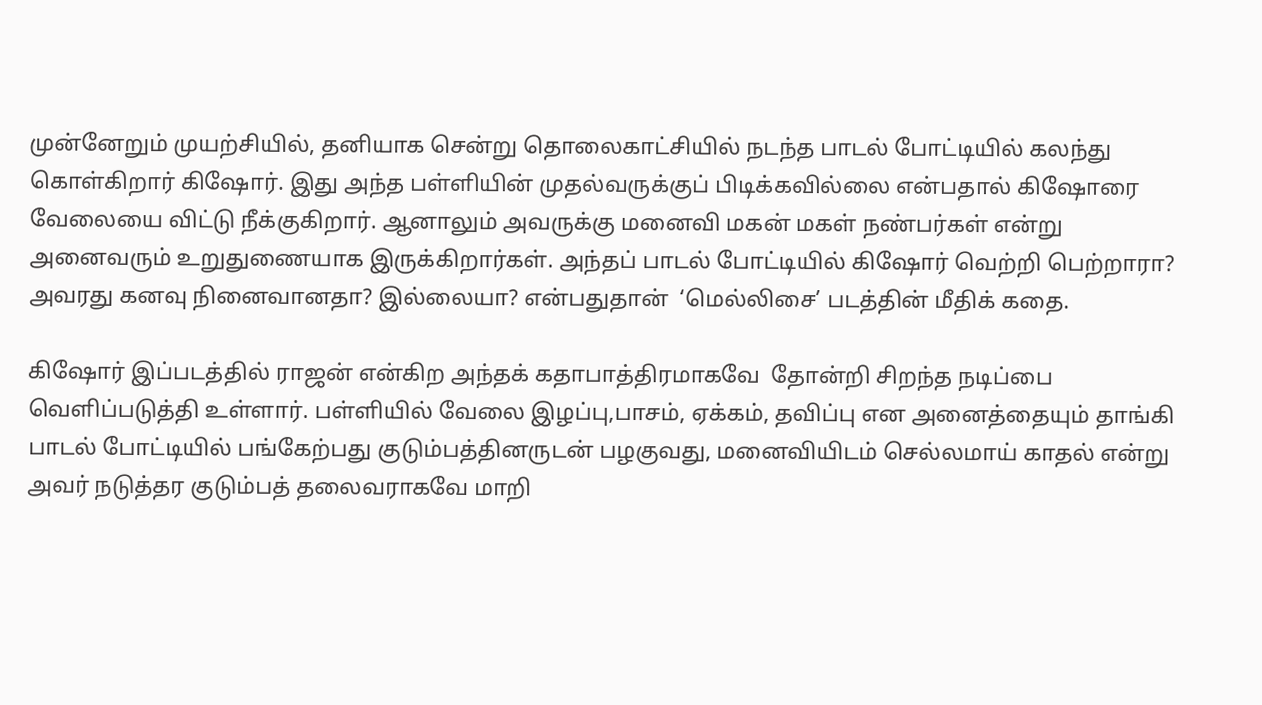முன்னேறும் முயற்சியில், தனியாக சென்று தொலைகாட்சியில் நடந்த பாடல் போட்டியில் கலந்து கொள்கிறார் கிஷோர். இது அந்த பள்ளியின் முதல்வருக்குப் பிடிக்கவில்லை என்பதால் கிஷோரை வேலையை விட்டு நீக்குகிறார். ஆனாலும் அவருக்கு மனைவி மகன் மகள் நண்பர்கள் என்று அனைவரும் உறுதுணையாக இருக்கிறார்கள். அந்தப் பாடல் போட்டியில் கிஷோர் வெற்றி பெற்றாரா? அவரது கனவு நினைவானதா? இல்லையா? என்பதுதான்  ‘மெல்லிசை’ படத்தின் மீதிக் கதை.

கிஷோர் இப்படத்தில் ராஜன் என்கிற அந்தக் கதாபாத்திரமாகவே  தோன்றி சிறந்த நடிப்பை வெளிப்படுத்தி உள்ளார். பள்ளியில் வேலை இழப்பு,பாசம், ஏக்கம், தவிப்பு என அனைத்தையும் தாங்கி பாடல் போட்டியில் பங்கேற்பது குடும்பத்தினருடன் பழகுவது, மனைவியிடம் செல்லமாய் காதல் என்று அவர் நடுத்தர குடும்பத் தலைவராகவே மாறி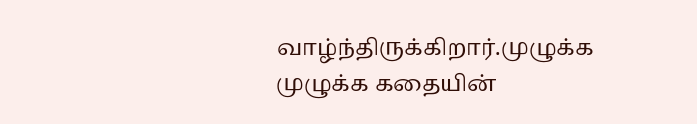வாழ்ந்திருக்கிறார்.முழுக்க முழுக்க கதையின்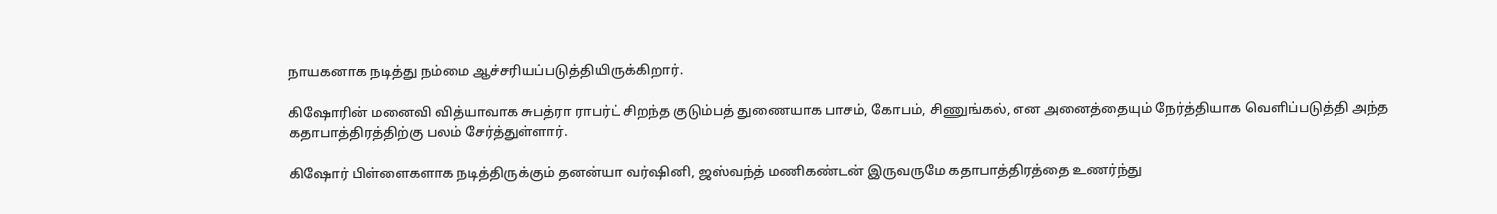நாயகனாக நடித்து நம்மை ஆச்சரியப்படுத்தியிருக்கிறார்.

கிஷோரின் மனைவி வித்யாவாக சுபத்ரா ராபர்ட் சிறந்த குடும்பத் துணையாக பாசம், கோபம், சிணுங்கல், என அனைத்தையும் நேர்த்தியாக வெளிப்படுத்தி அந்த கதாபாத்திரத்திற்கு பலம் சேர்த்துள்ளார்.

கிஷோர் பிள்ளைகளாக நடித்திருக்கும் தனன்யா வர்ஷினி, ஜஸ்வந்த் மணிகண்டன் இருவருமே கதாபாத்திரத்தை உணர்ந்து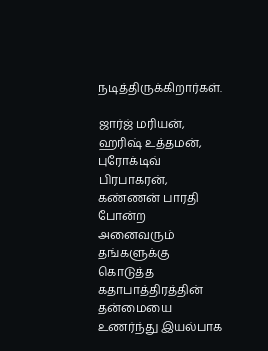நடித்திருக்கிறார்கள்.

ஜார்ஜ் மரியன், ஹரிஷ் உத்தமன், புரோக்டிவ் பிரபாகரன், கண்ணன் பாரதி போன்ற அனைவரும் தங்களுக்கு கொடுத்த கதாபாத்திரத்தின் தன்மையை உணர்ந்து இயல்பாக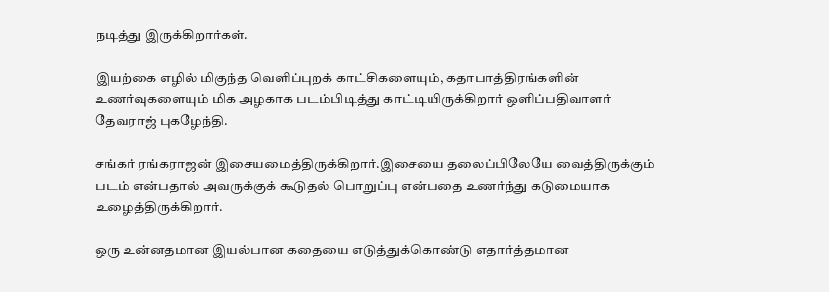நடித்து இருக்கிறார்கள்.

இயற்கை எழில் மிகுந்த வெளிப்புறக் காட்சிகளையும், கதாபாத்திரங்களின் உணர்வுகளையும் மிக அழகாக படம்பிடித்து காட்டியிருக்கிறார் ஒளிப்பதிவாளர் தேவராஜ் புகழேந்தி.

சங்கர் ரங்கராஜன் இசையமைத்திருக்கிறார்.இசையை தலைப்பிலேயே வைத்திருக்கும் படம் என்பதால் அவருக்குக் கூடுதல் பொறுப்பு என்பதை உணர்ந்து கடுமையாக உழைத்திருக்கிறார்.

ஒரு உன்னதமான இயல்பான கதையை எடுத்துக்கொண்டு எதார்த்தமான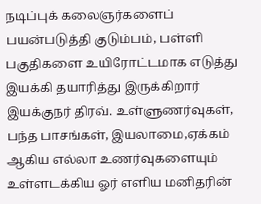நடிப்புக் கலைஞர்களைப் பயன்படுத்தி குடும்பம், பள்ளி பகுதிகளை உயிரோட்டமாக எடுத்து இயக்கி தயாரித்து இருக்கிறார் இயக்குநர் திரவ். உள்ளுணர்வுகள், பந்த பாசங்கள், இயலாமை,ஏக்கம் ஆகிய எல்லா உணர்வுகளையும் உள்ளடக்கிய ஓர் எளிய மனிதரின்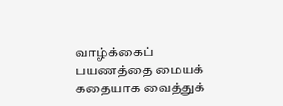வாழ்க்கைப் பயணத்தை மையக் கதையாக வைத்துக்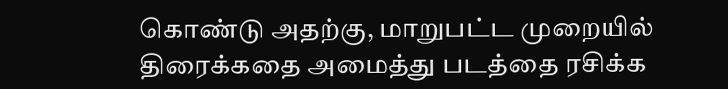கொண்டு அதற்கு, மாறுபட்ட முறையில் திரைக்கதை அமைத்து படத்தை ரசிக்க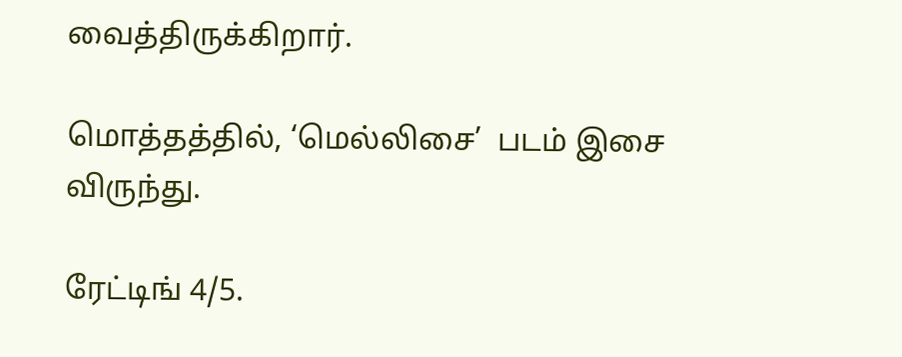வைத்திருக்கிறார்.

மொத்தத்தில், ‘மெல்லிசை’  படம் இசை விருந்து.

ரேட்டிங் 4/5.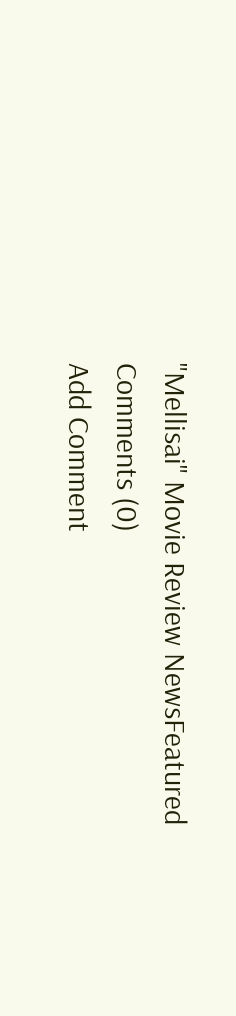"Mellisai" Movie Review NewsFeatured
Comments (0)
Add Comment